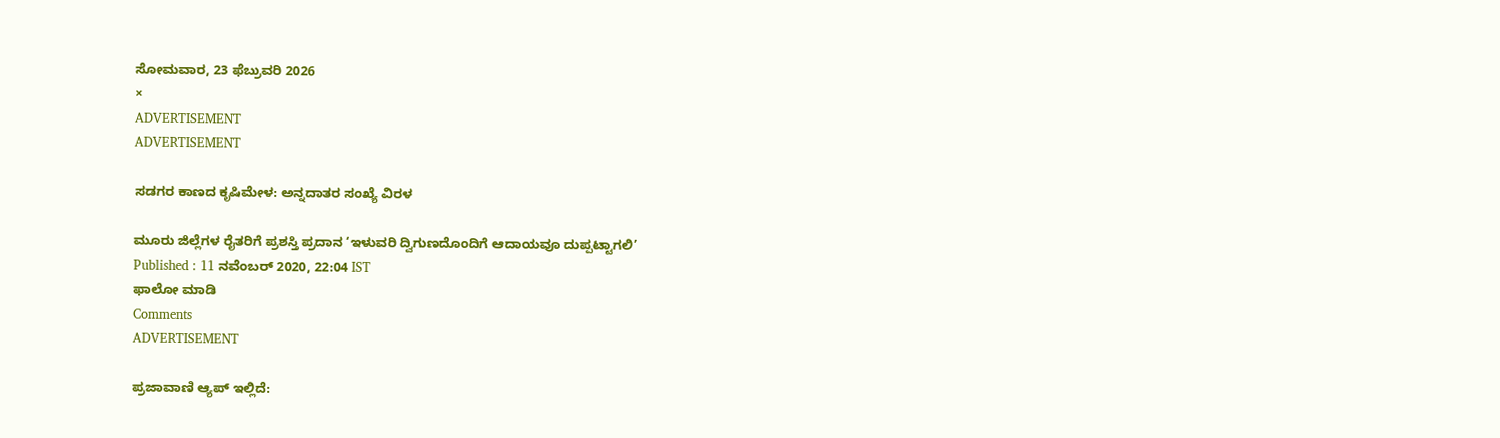ಸೋಮವಾರ, 23 ಫೆಬ್ರುವರಿ 2026
×
ADVERTISEMENT
ADVERTISEMENT

ಸಡಗರ ಕಾಣದ ಕೃಷಿಮೇಳ: ಅನ್ನದಾತರ ಸಂಖ್ಯೆ ವಿರಳ

ಮೂರು ಜಿಲ್ಲೆಗಳ ರೈತರಿಗೆ ಪ್ರಶಸ್ತಿ ಪ್ರದಾನ ‘ಇಳುವರಿ ದ್ವಿಗುಣದೊಂದಿಗೆ ಆದಾಯವೂ ದುಪ್ಪಟ್ಟಾಗಲಿ’
Published : 11 ನವೆಂಬರ್ 2020, 22:04 IST
ಫಾಲೋ ಮಾಡಿ
Comments
ADVERTISEMENT

ಪ್ರಜಾವಾಣಿ ಆ್ಯಪ್ ಇಲ್ಲಿದೆ: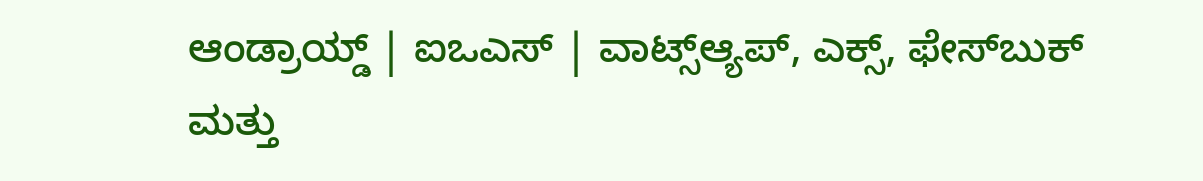ಆಂಡ್ರಾಯ್ಡ್ | ಐಒಎಸ್ | ವಾಟ್ಸ್ಆ್ಯಪ್, ಎಕ್ಸ್, ಫೇಸ್‌ಬುಕ್ ಮತ್ತು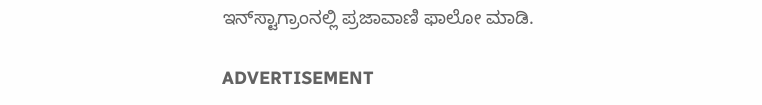ಇನ್‌ಸ್ಟಾಗ್ರಾಂನಲ್ಲಿ ಪ್ರಜಾವಾಣಿ ಫಾಲೋ ಮಾಡಿ.

ADVERTISEMENT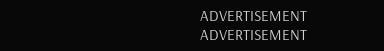ADVERTISEMENT
ADVERTISEMENT